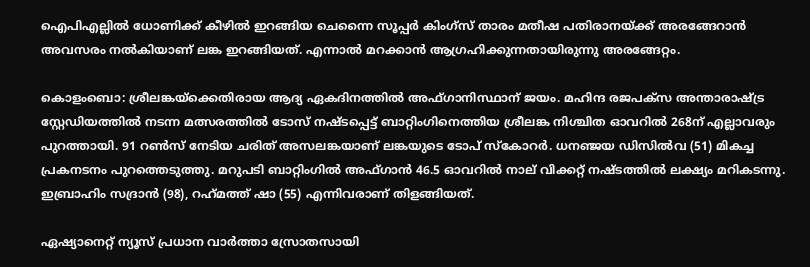ഐപിഎല്ലില്‍ ധോണിക്ക് കീഴില്‍ ഇറങ്ങിയ ചെന്നൈ സൂപ്പര്‍ കിംഗ്‌സ് താരം മതീഷ പതിരാനയ്ക്ക് അരങ്ങേറാന്‍ അവസരം നല്‍കിയാണ് ലങ്ക ഇറങ്ങിയത്. എന്നാല്‍ മറക്കാന്‍ ആഗ്രഹിക്കുന്നതായിരുന്നു അരങ്ങേറ്റം.

കൊളംബൊ: ശ്രീലങ്കയ്‌ക്കെതിരായ ആദ്യ ഏകദിനത്തില്‍ അഫ്ഗാനിസ്ഥാന് ജയം. മഹിന്ദ രജപക്‌സ അന്താരാഷ്ട്ര സ്റ്റേഡിയത്തില്‍ നടന്ന മത്സരത്തില്‍ ടോസ് നഷ്ടപ്പെട്ട് ബാറ്റിംഗിനെത്തിയ ശ്രീലങ്ക നിശ്ചിത ഓവറില്‍ 268ന് എല്ലാവരും പുറത്തായി. 91 റണ്‍സ് നേടിയ ചരിത് അസലങ്കയാണ് ലങ്കയുടെ ടോപ് സ്‌കോറര്‍. ധനഞ്ജയ ഡിസില്‍വ (51) മികച്ച പ്രകനടനം പുറത്തെടുത്തു. മറുപടി ബാറ്റിംഗില്‍ അഫ്ഗാന്‍ 46.5 ഓവറില്‍ നാല് വിക്കറ്റ് നഷ്ടത്തില്‍ ലക്ഷ്യം മറികടന്നു. ഇബ്രാഹിം സദ്രാന്‍ (98), റഹ്‌മത്ത് ഷാ (55) എന്നിവരാണ് തിളങ്ങിയത്.

ഏഷ്യാനെറ്റ് ന്യൂസ് പ്രധാന വാർത്താ സ്രോതസായി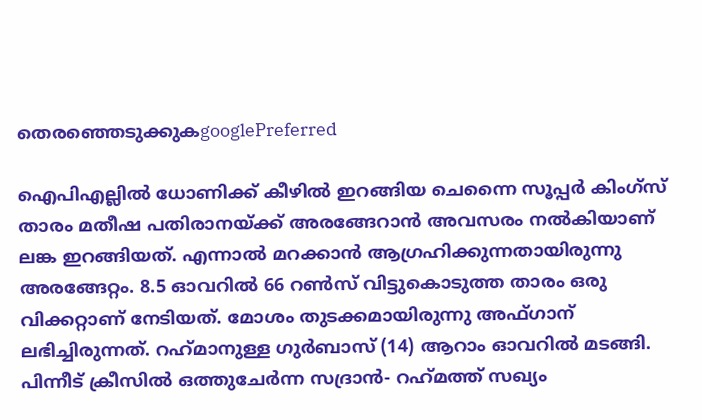തെരഞ്ഞെടുക്കുകgooglePreferred

ഐപിഎല്ലില്‍ ധോണിക്ക് കീഴില്‍ ഇറങ്ങിയ ചെന്നൈ സൂപ്പര്‍ കിംഗ്‌സ് താരം മതീഷ പതിരാനയ്ക്ക് അരങ്ങേറാന്‍ അവസരം നല്‍കിയാണ് ലങ്ക ഇറങ്ങിയത്. എന്നാല്‍ മറക്കാന്‍ ആഗ്രഹിക്കുന്നതായിരുന്നു അരങ്ങേറ്റം. 8.5 ഓവറില്‍ 66 റണ്‍സ് വിട്ടുകൊടുത്ത താരം ഒരു വിക്കറ്റാണ് നേടിയത്. മോശം തുടക്കമായിരുന്നു അഫ്ഗാന് ലഭിച്ചിരുന്നത്. റഹ്‌മാനുള്ള ഗുര്‍ബാസ് (14) ആറാം ഓവറില്‍ മടങ്ങി. പിന്നീട് ക്രീസില്‍ ഒത്തുചേര്‍ന്ന സദ്രാന്‍- റഹ്‌മത്ത് സഖ്യം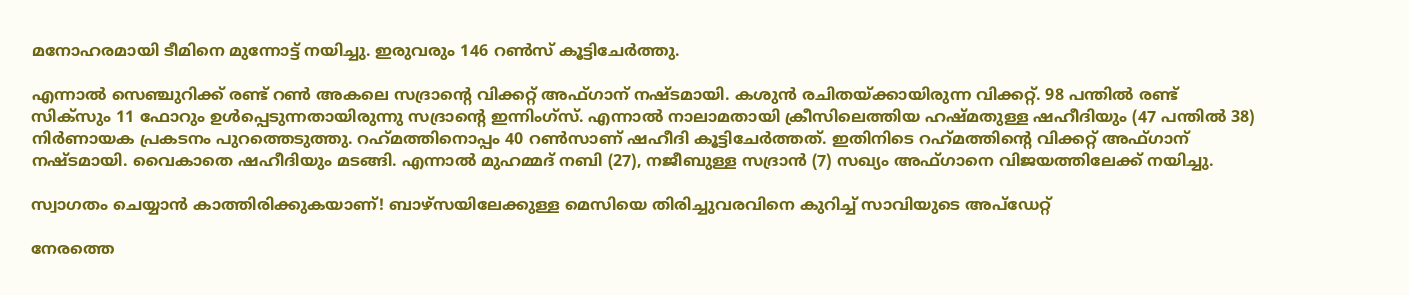മനോഹരമായി ടീമിനെ മുന്നോട്ട് നയിച്ചു. ഇരുവരും 146 റണ്‍സ് കൂട്ടിചേര്‍ത്തു.

എന്നാല്‍ സെഞ്ചുറിക്ക് രണ്ട് റണ്‍ അകലെ സദ്രാന്റെ വിക്കറ്റ് അഫ്ഗാന് നഷ്ടമായി. കശുന്‍ രചിതയ്ക്കായിരുന്ന വിക്കറ്റ്. 98 പന്തില്‍ രണ്ട് സിക്‌സും 11 ഫോറും ഉള്‍പ്പെടുന്നതായിരുന്നു സദ്രാന്റെ ഇന്നിംഗ്‌സ്. എന്നാല്‍ നാലാമതായി ക്രീസിലെത്തിയ ഹഷ്മതുള്ള ഷഹീദിയും (47 പന്തില്‍ 38) നിര്‍ണായക പ്രകടനം പുറത്തെടുത്തു. റഹ്‌മത്തിനൊപ്പം 40 റണ്‍സാണ് ഷഹീദി കൂട്ടിചേര്‍ത്തത്. ഇതിനിടെ റഹ്‌മത്തിന്റെ വിക്കറ്റ് അഫ്ഗാന് നഷ്ടമായി. വൈകാതെ ഷഹീദിയും മടങ്ങി. എന്നാല്‍ മുഹമ്മദ് നബി (27), നജീബുള്ള സദ്രാന്‍ (7) സഖ്യം അഫ്ഗാനെ വിജയത്തിലേക്ക് നയിച്ചു.

സ്വാഗതം ചെയ്യാന്‍ കാത്തിരിക്കുകയാണ്! ബാഴ്‌സയിലേക്കുള്ള മെസിയെ തിരിച്ചുവരവിനെ കുറിച്ച് സാവിയുടെ അപ്‌ഡേറ്റ്

നേരത്തെ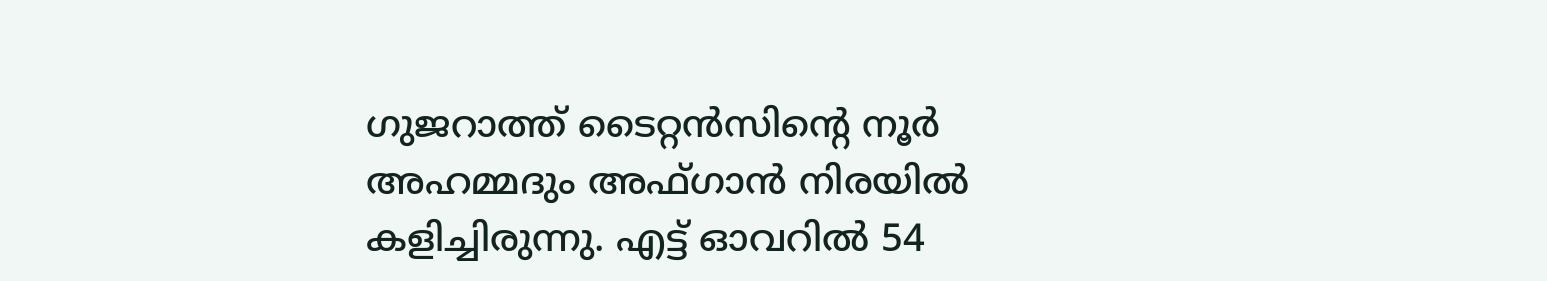ഗുജറാത്ത് ടൈറ്റന്‍സിന്റെ നൂര്‍ അഹമ്മദും അഫ്ഗാന്‍ നിരയില്‍ കളിച്ചിരുന്നു. എട്ട് ഓവറില്‍ 54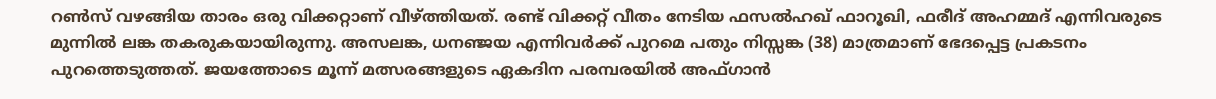റണ്‍സ് വഴങ്ങിയ താരം ഒരു വിക്കറ്റാണ് വീഴ്ത്തിയത്. രണ്ട് വിക്കറ്റ് വീതം നേടിയ ഫസല്‍ഹഖ് ഫാറൂഖി, ഫരീദ് അഹമ്മദ് എന്നിവരുടെ മുന്നില്‍ ലങ്ക തകരുകയായിരുന്നു. അസലങ്ക, ധനഞ്ജയ എന്നിവര്‍ക്ക് പുറമെ പതും നിസ്സങ്ക (38) മാത്രമാണ് ഭേദപ്പെട്ട പ്രകടനം പുറത്തെടുത്തത്. ജയത്തോടെ മൂന്ന് മത്സരങ്ങളുടെ ഏകദിന പരമ്പരയില്‍ അഫ്ഗാന്‍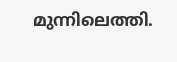മുന്നിലെത്തി.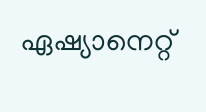ഏഷ്യാനെറ്റ്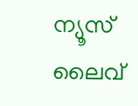ന്യൂസ് ലൈവ്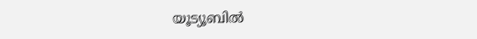യൂട്യൂബില്‍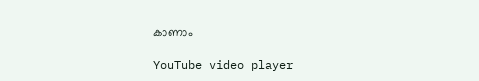കാണാം

YouTube video player